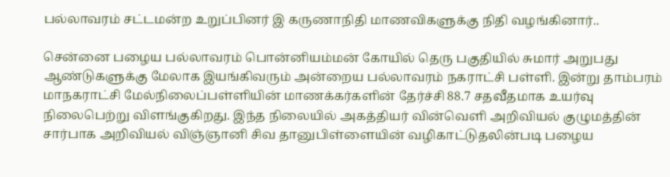பல்லாவரம் சட்டமன்ற உறுப்பினர் இ கருணாநிதி மாணவிகளுக்கு நிதி வழங்கினார்..

சென்னை பழைய பல்லாவரம் பொன்னியம்மன் கோயில் தெரு பகுதியில் சுமார் அறுபது ஆண்டுகளுக்கு மேலாக இயங்கிவரும் அன்றைய பல்லாவரம் நகராட்சி பள்ளி. இன்று தாம்பரம் மாநகராட்சி மேல்நிலைப்பள்ளியின் மாணக்கர்களின் தேர்ச்சி 88.7 சதவீதமாக உயர்வு நிலைபெற்று விளங்குகிறது. இந்த நிலையில் அகத்தியர் வின்வெளி அறிவியல் குழுமத்தின் சார்பாக அறிவியல் விஞ்ஞானி சிவ தானுபிள்ளையின் வழிகாட்டுதலின்படி பழைய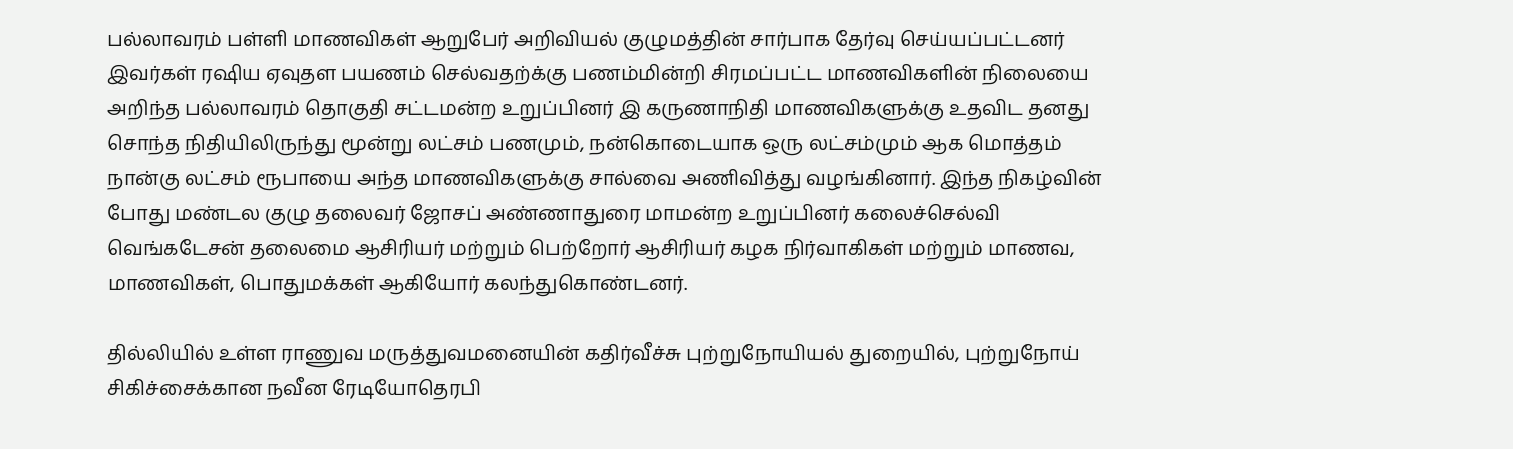பல்லாவரம் பள்ளி மாணவிகள் ஆறுபேர் அறிவியல் குழுமத்தின் சார்பாக தேர்வு செய்யப்பட்டனர் இவர்கள் ரஷிய ஏவுதள பயணம் செல்வதற்க்கு பணம்மின்றி சிரமப்பட்ட மாணவிகளின் நிலையை அறிந்த பல்லாவரம் தொகுதி சட்டமன்ற உறுப்பினர் இ கருணாநிதி மாணவிகளுக்கு உதவிட தனது சொந்த நிதியிலிருந்து மூன்று லட்சம் பணமும், நன்கொடையாக ஒரு லட்சம்மும் ஆக மொத்தம் நான்கு லட்சம் ரூபாயை அந்த மாணவிகளுக்கு சால்வை அணிவித்து வழங்கினார். இந்த நிகழ்வின் போது மண்டல குழு தலைவர் ஜோசப் அண்ணாதுரை மாமன்ற உறுப்பினர் கலைச்செல்வி வெங்கடேசன் தலைமை ஆசிரியர் மற்றும் பெற்றோர் ஆசிரியர் கழக நிர்வாகிகள் மற்றும் மாணவ, மாணவிகள், பொதுமக்கள் ஆகியோர் கலந்துகொண்டனர்.

தில்லியில் உள்ள ராணுவ மருத்துவமனையின் கதிர்வீச்சு புற்றுநோயியல் துறையில், புற்றுநோய் சிகிச்சைக்கான நவீன ரேடியோதெரபி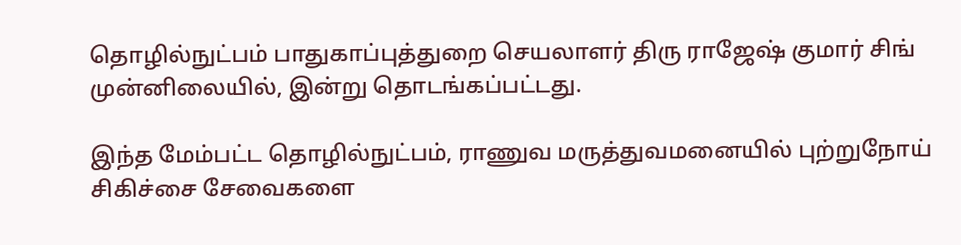தொழில்நுட்பம் பாதுகாப்புத்துறை செயலாளர் திரு ராஜேஷ் குமார் சிங் முன்னிலையில், இன்று தொடங்கப்பட்டது.

இந்த மேம்பட்ட தொழில்நுட்பம், ராணுவ மருத்துவமனையில் புற்றுநோய் சிகிச்சை சேவைகளை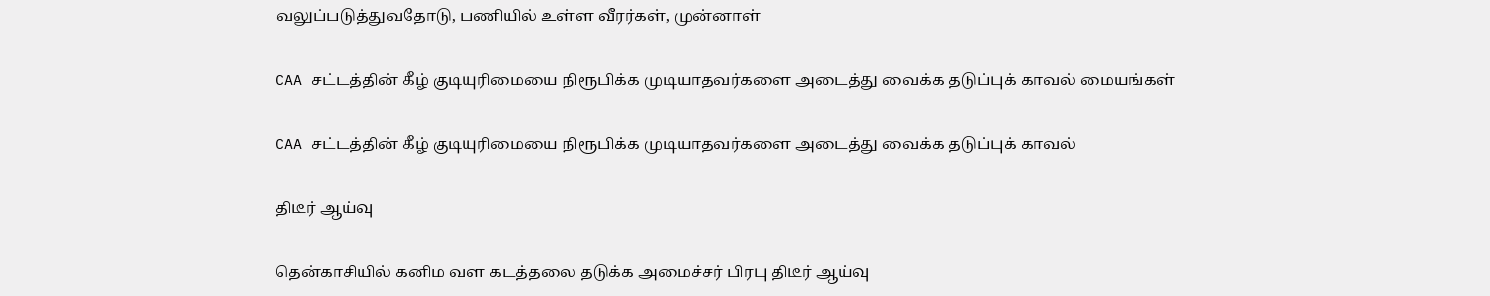வலுப்படுத்துவதோடு, பணியில் உள்ள வீரர்கள், முன்னாள்

CAA சட்டத்தின் கீழ் குடியுரிமையை நிரூபிக்க முடியாதவர்களை அடைத்து வைக்க தடுப்புக் காவல் மையங்கள்

CAA சட்டத்தின் கீழ் குடியுரிமையை நிரூபிக்க முடியாதவர்களை அடைத்து வைக்க தடுப்புக் காவல்

திடீர் ஆய்வு

தென்காசியில் கனிம வள கடத்தலை தடுக்க அமைச்சர் பிரபு திடீர் ஆய்வு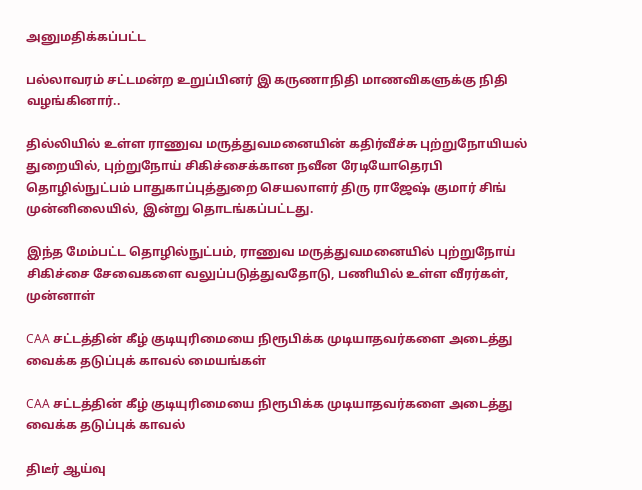அனுமதிக்கப்பட்ட

பல்லாவரம் சட்டமன்ற உறுப்பினர் இ கருணாநிதி மாணவிகளுக்கு நிதி வழங்கினார்..

தில்லியில் உள்ள ராணுவ மருத்துவமனையின் கதிர்வீச்சு புற்றுநோயியல் துறையில், புற்றுநோய் சிகிச்சைக்கான நவீன ரேடியோதெரபி தொழில்நுட்பம் பாதுகாப்புத்துறை செயலாளர் திரு ராஜேஷ் குமார் சிங் முன்னிலையில், இன்று தொடங்கப்பட்டது.

இந்த மேம்பட்ட தொழில்நுட்பம், ராணுவ மருத்துவமனையில் புற்றுநோய் சிகிச்சை சேவைகளை வலுப்படுத்துவதோடு, பணியில் உள்ள வீரர்கள், முன்னாள்

CAA சட்டத்தின் கீழ் குடியுரிமையை நிரூபிக்க முடியாதவர்களை அடைத்து வைக்க தடுப்புக் காவல் மையங்கள்

CAA சட்டத்தின் கீழ் குடியுரிமையை நிரூபிக்க முடியாதவர்களை அடைத்து வைக்க தடுப்புக் காவல்

திடீர் ஆய்வு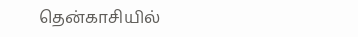தென்காசியில்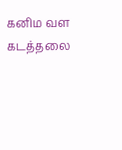கனிம வள கடத்தலை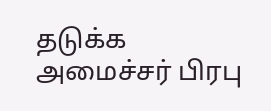தடுக்க அமைச்சர் பிரபு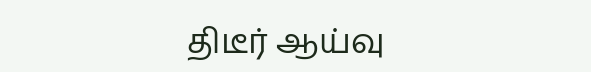திடீர் ஆய்வு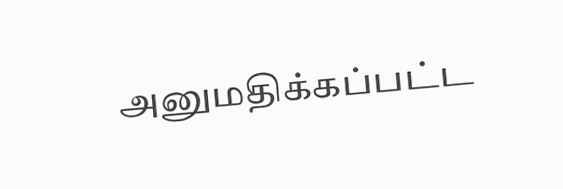அனுமதிக்கப்பட்ட